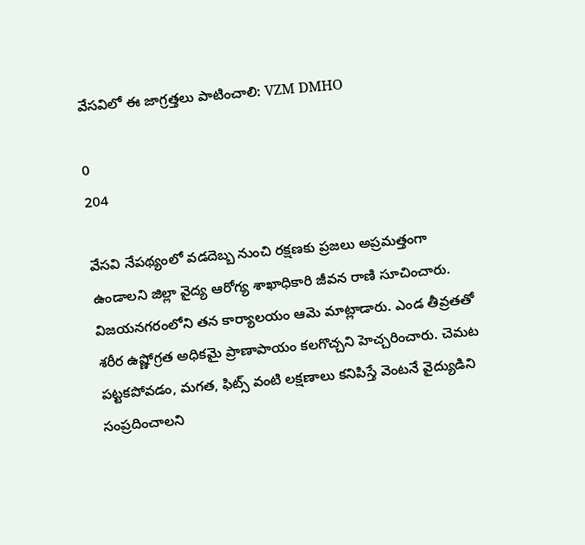వేసవిలో ఈ జాగ్రత్తలు పాటించాలి: VZM DMHO

0
204

వేసవి నేపథ్యంలో వడదెబ్బ నుంచి రక్షణకు ప్రజలు అప్రమత్తంగా ఉండాలని జిల్లా వైద్య ఆరోగ్య శాఖాధికారి జీవన రాణి సూచించారు. విజయనగరంలోని తన కార్యాలయం ఆమె మాట్లాడారు. ఎండ తీవ్రతతో శరీర ఉష్ణోగ్రత అధికమై ప్రాణాపాయం కలగొచ్చని హెచ్చరించారు. చెమట పట్టకపోవడం, మగత, ఫిట్స్ వంటి లక్షణాలు కనిపిస్తే వెంటనే వైద్యుడిని సంప్రదించాలని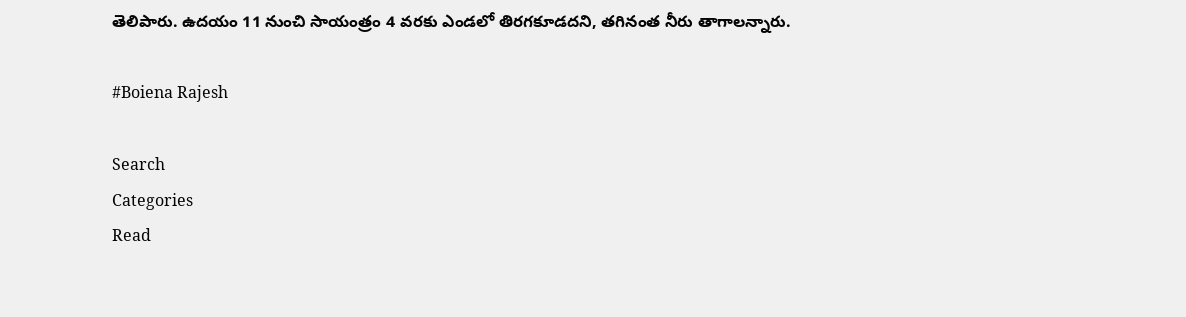తెలిపారు. ఉదయం 11 నుంచి సాయంత్రం 4 వరకు ఎండలో తిరగకూడదని, తగినంత నీరు తాగాలన్నారు.

#Boiena Rajesh

Search
Categories
Read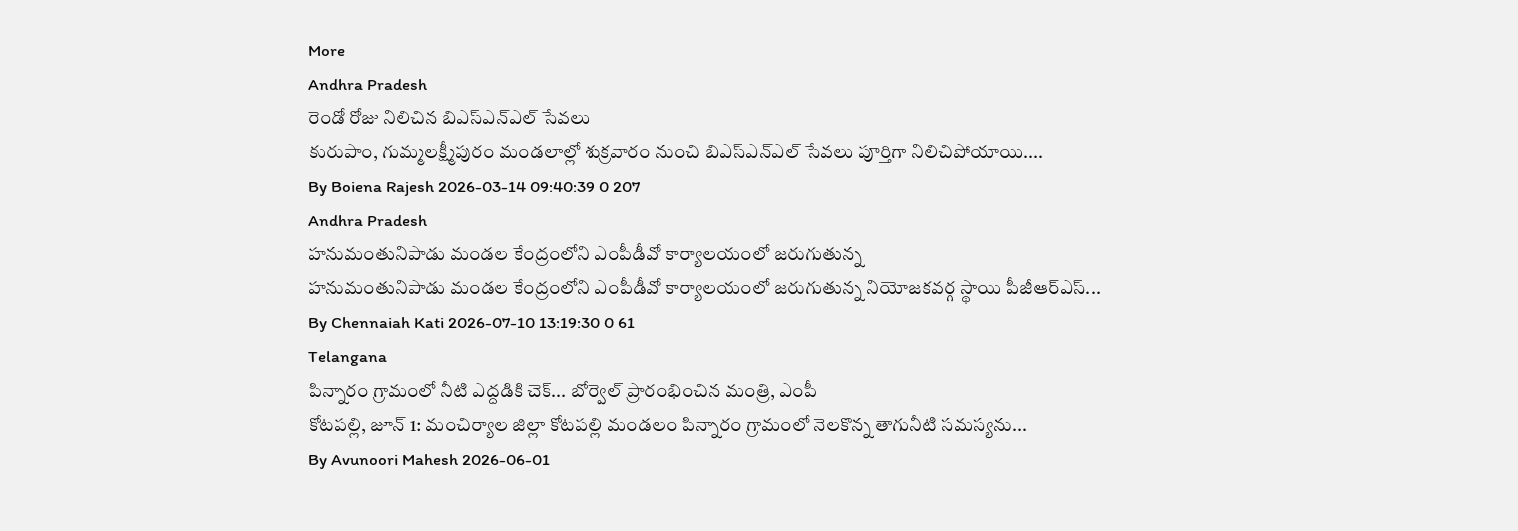More
Andhra Pradesh
రెండో రోజు నిలిచిన బిఎస్ఎన్ఎల్ సేవలు
కురుపాం, గుమ్మలక్ష్మీపురం మండలాల్లో శుక్రవారం నుంచి బిఎస్ఎన్ఎల్ సేవలు పూర్తిగా నిలిచిపోయాయి....
By Boiena Rajesh 2026-03-14 09:40:39 0 207
Andhra Pradesh
హనుమంతునిపాడు మండల కేంద్రంలోని ఎంపీడీవో కార్యాలయంలో జరుగుతున్న
హనుమంతునిపాడు మండల కేంద్రంలోని ఎంపీడీవో కార్యాలయంలో జరుగుతున్న నియోజకవర్గ స్థాయి పీజీఆర్ఎస్...
By Chennaiah Kati 2026-07-10 13:19:30 0 61
Telangana
పిన్నారం గ్రామంలో నీటి ఎద్దడికి చెక్... బోర్వెల్ ప్రారంభించిన మంత్రి, ఎంపీ
కోటపల్లి, జూన్ 1: మంచిర్యాల జిల్లా కోటపల్లి మండలం పిన్నారం గ్రామంలో నెలకొన్న తాగునీటి సమస్యను...
By Avunoori Mahesh 2026-06-01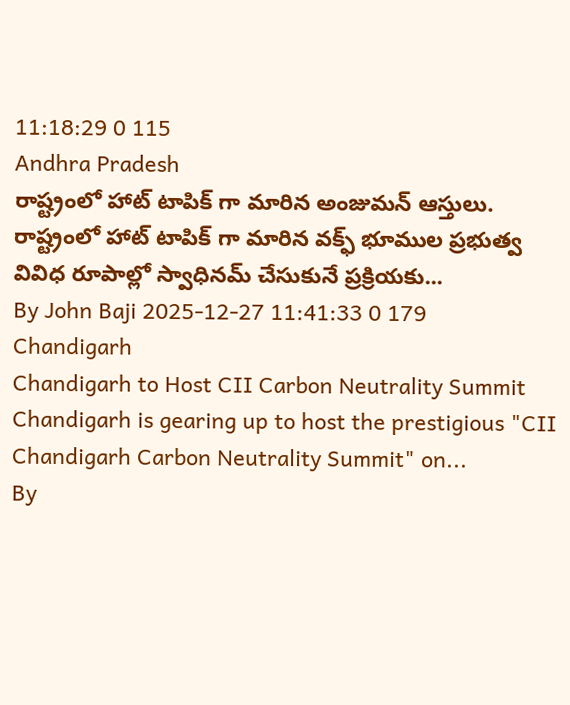11:18:29 0 115
Andhra Pradesh
రాష్ట్రంలో హాట్ టాపిక్ గా మారిన అంజుమన్ ఆస్తులు.
రాష్ట్రంలో హాట్ టాపిక్ గా మారిన వక్ఫ్ భూముల ప్రభుత్వ వివిధ రూపాల్లో స్వాధినమ్ చేసుకునే ప్రక్రియకు...
By John Baji 2025-12-27 11:41:33 0 179
Chandigarh
Chandigarh to Host CII Carbon Neutrality Summit
Chandigarh is gearing up to host the prestigious "CII Chandigarh Carbon Neutrality Summit" on...
By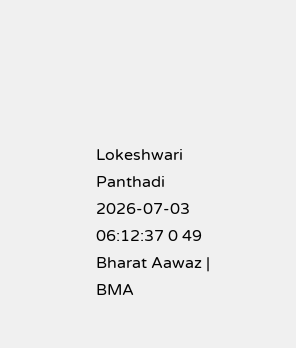Lokeshwari Panthadi 2026-07-03 06:12:37 0 49
Bharat Aawaz | BMA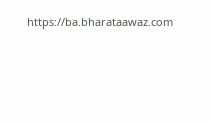https://ba.bharataawaz.com